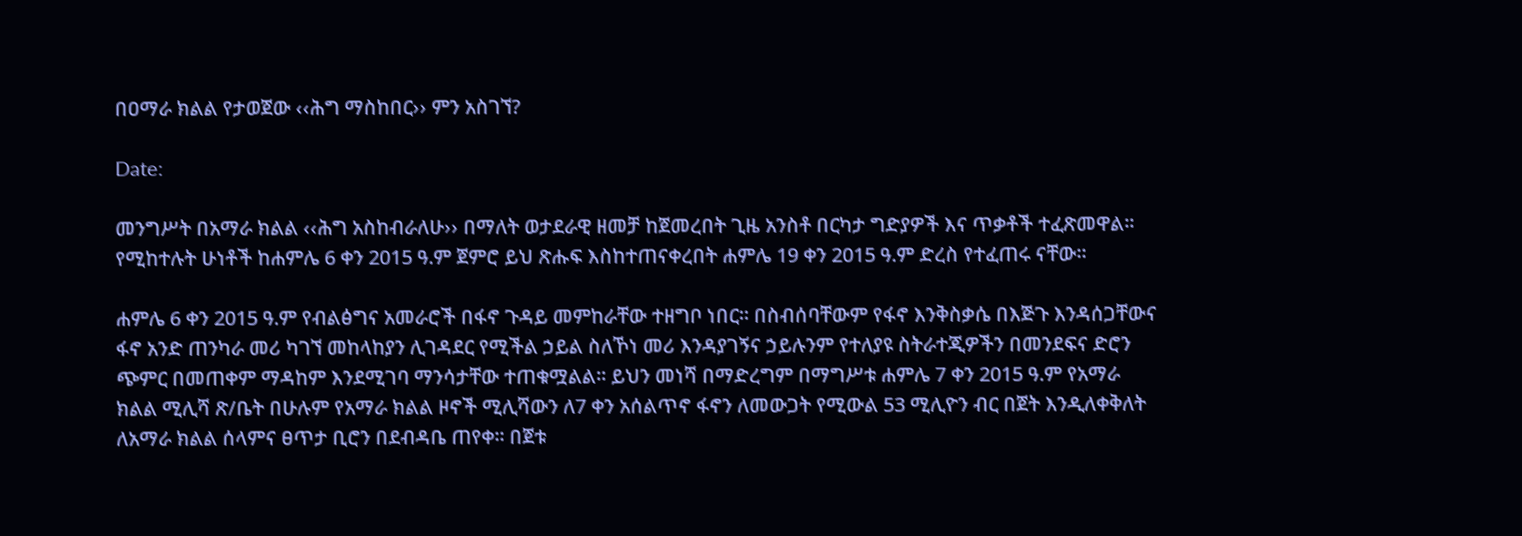በዐማራ ክልል የታወጀው ‹‹ሕግ ማስከበር›› ምን አስገኘ?

Date:

መንግሥት በአማራ ክልል ‹‹ሕግ አስከብራለሁ›› በማለት ወታደራዊ ዘመቻ ከጀመረበት ጊዜ አንስቶ በርካታ ግድያዎች እና ጥቃቶች ተፈጽመዋል፡፡ የሚከተሉት ሁነቶች ከሐምሌ 6 ቀን 2015 ዓ.ም ጀምሮ ይህ ጽሑፍ እስከተጠናቀረበት ሐምሌ 19 ቀን 2015 ዓ.ም ድረስ የተፈጠሩ ናቸው፡፡

ሐምሌ 6 ቀን 2015 ዓ.ም የብልፅግና አመራሮች በፋኖ ጉዳይ መምከራቸው ተዘግቦ ነበር። በስብሰባቸውም የፋኖ እንቅስቃሴ በእጅጉ እንዳሰጋቸውና ፋኖ አንድ ጠንካራ መሪ ካገኘ መከላከያን ሊገዳደር የሚችል ኃይል ስለኾነ መሪ እንዳያገኝና ኃይሉንም የተለያዩ ስትራተጂዎችን በመንደፍና ድሮን ጭምር በመጠቀም ማዳከም እንደሚገባ ማንሳታቸው ተጠቁሟልል። ይህን መነሻ በማድረግም በማግሥቱ ሐምሌ 7 ቀን 2015 ዓ.ም የአማራ ክልል ሚሊሻ ጽ/ቤት በሁሉም የአማራ ክልል ዞኖች ሚሊሻውን ለ7 ቀን አሰልጥኖ ፋኖን ለመውጋት የሚውል 53 ሚሊዮን ብር በጀት እንዲለቀቅለት ለአማራ ክልል ሰላምና ፀጥታ ቢሮን በደብዳቤ ጠየቀ። በጀቱ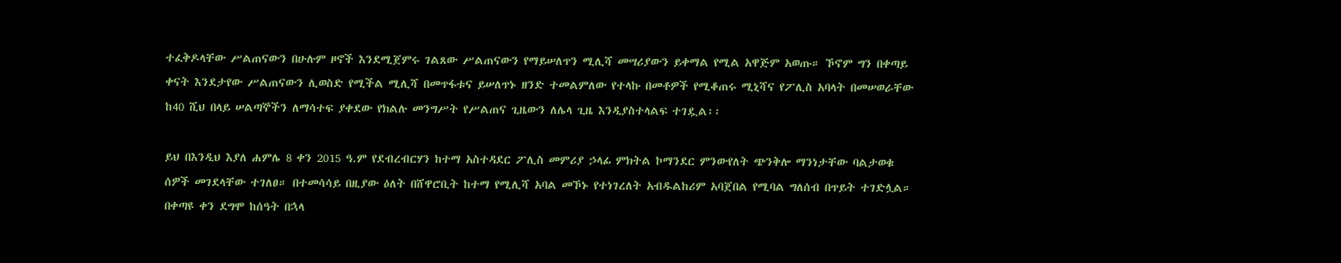ተፈቅዶላቸው ሥልጠናውን በሁሉም ዞኖች እንደሚጀምሩ ገልጸው ሥልጠናውን የማይሠለጥን ሚሊሻ መሣሪያውን ይቀማል የሚል አዋጅም አወጡ። ኾኖም ግን በቀጣይ ቀናት እንደታየው ሥልጠናውን ሊወስድ የሚችል ሚሊሻ በመጥፋቱና ይሠለጥኑ ዘንድ ተመልምለው የተላኩ በመቶዎች የሚቆጠሩ ሚኒሻና የፖሊስ አባላት በመሠወራቸው ከ40 ሺህ በላይ ሠልጣኞችን ለማሳተፍ ያቀደው የክልሉ መንግሥት የሥልጠና ጊዜውን ለሌላ ጊዜ እንዲያስተላልፍ ተገዷል፡፡

ይህ በእንዲህ እያለ ሐምሌ 8 ቀን 2015 ዓ.ም የደብረብርሃን ከተማ አስተዳደር ፖሊስ መምሪያ ኃላፊ ምክትል ኮማንደር ምንውየለት ጭንቅሎ ማንነታቸው ባልታወቁ ሰዎች መገደላቸው ተገለፀ። በተመሳሳይ በዚያው ዕለት በሸዋሮቢት ከተማ የሚሊሻ አባል መኾኑ የተነገረለት አብዱልከሪም አባጀበል የሚባል ግለሰብ በጥይት ተገድሏል። በቀጣዩ ቀን ደግሞ ከሰዓት በኋላ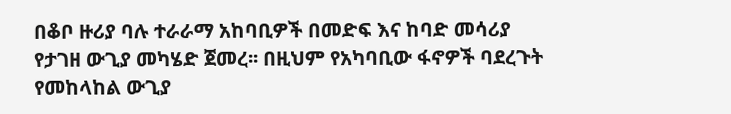በቆቦ ዙሪያ ባሉ ተራራማ አከባቢዎች በመድፍ እና ከባድ መሳሪያ የታገዘ ውጊያ መካሄድ ጀመረ፡፡ በዚህም የአካባቢው ፋኖዎች ባደረጉት የመከላከል ውጊያ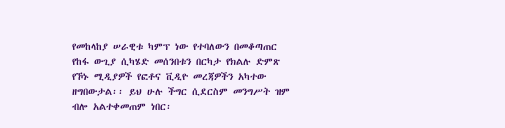የመከላከያ ሠራዊቱ ካምፕ ነው የተባለውን በመቆጣጠር የከፋ ውጊያ ሲካሄድ መሰንበቱን በርካታ የክልሉ ድምጽ የኾኑ ሚዲያዎች የፎቶና ቪዲዮ መረጃዎችን አካተው ዘግበውታል፡፡ ይህ ሁሉ ችግር ሲደርስም መንግሥት ዝም ብሎ አልተቀመጠም ነበር፡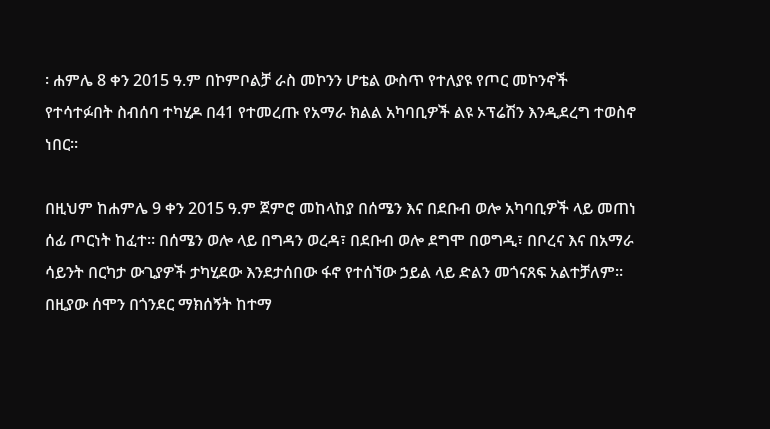፡ ሐምሌ 8 ቀን 2015 ዓ.ም በኮምቦልቻ ራስ መኮንን ሆቴል ውስጥ የተለያዩ የጦር መኮንኖች የተሳተፉበት ስብሰባ ተካሂዶ በ41 የተመረጡ የአማራ ክልል አካባቢዎች ልዩ ኦፕሬሽን እንዲደረግ ተወስኖ ነበር።

በዚህም ከሐምሌ 9 ቀን 2015 ዓ.ም ጀምሮ መከላከያ በሰሜን እና በደቡብ ወሎ አካባቢዎች ላይ መጠነ ሰፊ ጦርነት ከፈተ። በሰሜን ወሎ ላይ በግዳን ወረዳ፣ በደቡብ ወሎ ደግሞ በወግዲ፣ በቦረና እና በአማራ ሳይንት በርካታ ውጊያዎች ታካሂደው እንደታሰበው ፋኖ የተሰኘው ኃይል ላይ ድልን መጎናጸፍ አልተቻለም። በዚያው ሰሞን በጎንደር ማክሰኝት ከተማ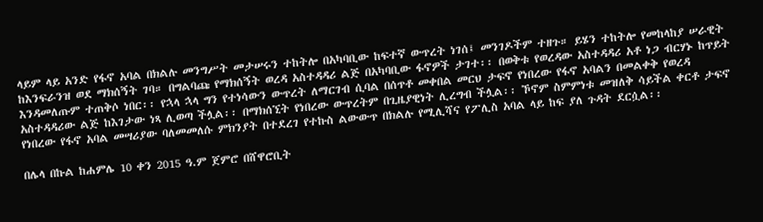ላይም ላይ አንድ የፋኖ አባል በክልሉ መንግሥት መታሠሩን ተከትሎ በአካባቢው ከፍተኛ ውጥረት ነገሰ፤ መንገዶችም ተዘጉ። ይሄን ተከትሎ የመከላከያ ሠራዊት ከእንፍራንዝ ወደ ማክሰኝት ገባ። በግልባጩ የማክሰኝት ወረዳ አስተዳዳሪ ልጅ በአካባቢው ፋኖዎች ታገተ፡፡ በወቅቱ የወረዳው አስተዳዳሪ አቶ ነጋ ብርሃኑ ከጥይት እንዳመለጡም ተጠቅሶ ነበር፡፡ የኋላ ኋላ ግን የተነሳውን ውጥረት ለማርገብ ሲባል በሰጥቶ መቀበል መርህ ታፍኖ የነበረው የፋኖ አባልን በመልቀቅ የወረዳ አስተዳዳሪው ልጅ ከእገታው ነጻ ሊወጣ ችሏል፡፡ በማክሰኚት የነበረው ውጥረትም በጊዜያዊነት ሊረግብ ችሏል፡፡ ኾኖም ስምምነቱ መዝለቅ ሳይችል ቀርቶ ታፍኖ የነበረው የፋኖ አባል መሣሪያው ባለመመለሱ ምክንያት በተደረገ የተኩስ ልውውጥ በክልሉ የሚሊሻና የፖሊስ አባል ላይ ከፍ ያለ ጉዳት ደርሷል፡፡

በሌላ በኩል ከሐምሌ 10 ቀን 2015 ዓ.ም ጀምሮ በሸዋሮቢት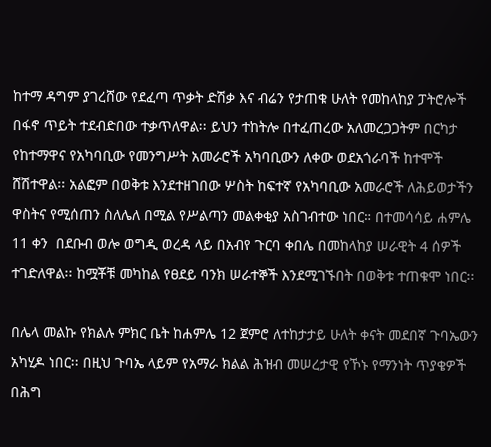ከተማ ዳግም ያገረሸው የደፈጣ ጥቃት ድሽቃ እና ብሬን የታጠቁ ሁለት የመከላከያ ፓትሮሎች በፋኖ ጥይት ተደብድበው ተቃጥለዋል፡፡ ይህን ተከትሎ በተፈጠረው አለመረጋጋትም በርካታ የከተማዋና የአካባቢው የመንግሥት አመራሮች አካባቢውን ለቀው ወደአጎራባች ከተሞች ሸሽተዋል፡፡ አልፎም በወቅቱ እንደተዘገበው ሦስት ከፍተኛ የአካባቢው አመራሮች ለሕይወታችን ዋስትና የሚሰጠን ስለሌለ በሚል የሥልጣን መልቀቂያ አስገብተው ነበር። በተመሳሳይ ሐምሌ 11 ቀን  በደቡብ ወሎ ወግዲ ወረዳ ላይ በአብየ ጉርባ ቀበሌ በመከላከያ ሠራዊት 4 ሰዎች ተገድለዋል፡፡ ከሟቾቹ መካከል የፀደይ ባንክ ሠራተኞች እንደሚገኙበት በወቅቱ ተጠቁሞ ነበር፡፡

በሌላ መልኩ የክልሉ ምክር ቤት ከሐምሌ 12 ጀምሮ ለተከታታይ ሁለት ቀናት መደበኛ ጉባኤውን አካሂዶ ነበር፡፡ በዚህ ጉባኤ ላይም የአማራ ክልል ሕዝብ መሠረታዊ የኾኑ የማንነት ጥያቄዎች በሕግ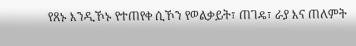የጸኑ እንዲኾኑ የተጠየቀ ሲኾን የወልቃይት፣ ጠገዴ፣ ራያ እና ጠለምት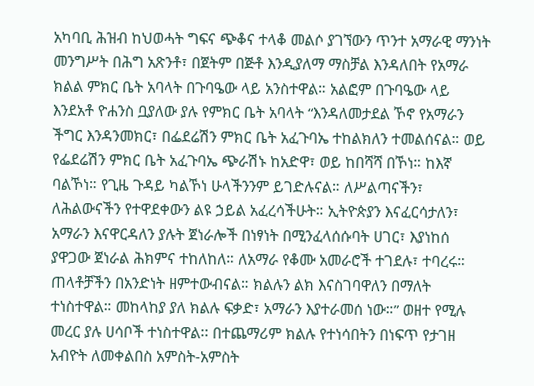አካባቢ ሕዝብ ከህወሓት ግፍና ጭቆና ተላቆ መልሶ ያገኘውን ጥንተ አማራዊ ማንነት መንግሥት በሕግ አጽንቶ፣ በጀትም በጅቶ እንዲያለማ ማስቻል እንዳለበት የአማራ ክልል ምክር ቤት አባላት በጉባዔው ላይ አንስተዋል። አልፎም በጉባዔው ላይ እንደአቶ ዮሐንስ ቧያለው ያሉ የምክር ቤት አባላት “እንዳለመታደል ኾኖ የአማራን ችግር እንዳንመክር፣ በፌደሬሽን ምክር ቤት አፈጉባኤ ተከልክለን ተመልሰናል። ወይ የፌደሬሽን ምክር ቤት አፈጉባኤ ጭራሽኑ ከአድዋ፣ ወይ ከበሻሻ በኾነ። ከእኛ ባልኾነ። የጊዜ ጉዳይ ካልኾነ ሁላችንንም ይገድሉናል። ለሥልጣናችን፣ ለሕልውናችን የተዋደቀውን ልዩ ኃይል አፈረሳችሁት። ኢትዮጵያን እናፈርሳታለን፣ አማራን እናዋርዳለን ያሉት ጀነራሎች በነፃነት በሚንፈላሰሱባት ሀገር፣ እያነከሰ ያዋጋው ጀነራል ሕክምና ተከለከለ። ለአማራ የቆሙ አመራሮች ተገደሉ፣ ተባረሩ። ጠላቶቻችን በአንድነት ዘምተውብናል። ክልሉን ልክ እናስገባዋለን በማለት ተነስተዋል። መከላከያ ያለ ክልሉ ፍቃድ፣ አማራን እያተራመሰ ነው።” ወዘተ የሚሉ መረር ያሉ ሀሳቦች ተነስተዋል፡፡ በተጨማሪም ክልሉ የተነሳበትን በነፍጥ የታገዘ አብዮት ለመቀልበስ አምስት-አምስት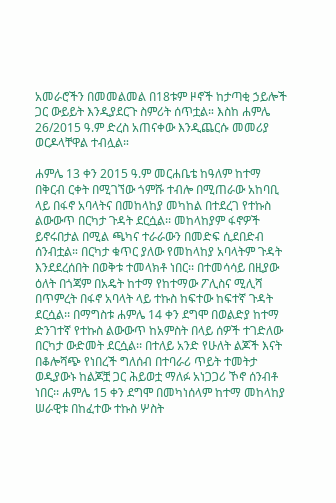አመራሮችን በመመልመል በ18ቱም ዞኖች ከታጣቂ ኃይሎች ጋር ውይይት እንዲያደርጉ ስምሪት ሰጥቷል። እስከ ሐምሌ 26/2015 ዓ.ም ድረስ አጠናቀው እንዲጨርሱ መመሪያ ወርዶላቸዋል ተብሏል።

ሐምሌ 13 ቀን 2015 ዓ.ም መርሐቤቴ ከዓለም ከተማ በቅርብ ርቀት በሚገኘው ጎምሹ ተብሎ በሚጠራው አከባቢ ላይ በፋኖ አባላትና በመከላከያ መካከል በተደረገ የተኩስ ልውውጥ በርካታ ጉዳት ደርሷል፡፡ መከላከያም ፋኖዎች ይኖሩበታል በሚል ጫካና ተራራውን በመድፍ ሲደበድብ ሰንብቷል። በርካታ ቁጥር ያለው የመከላከያ አባላትም ጉዳት እንደደረሰበት በወቅቱ ተመላክቶ ነበር፡፡ በተመሳሳይ በዚያው ዕለት በጎጃም በአዴት ከተማ የከተማው ፖሊስና ሚሊሻ በጥምረት በፋኖ አባላት ላይ ተኩስ ከፍተው ከፍተኛ ጉዳት ደርሷል፡፡ በማግስቱ ሐምሌ 14 ቀን ደግሞ በወልድያ ከተማ ድንገተኛ የተኩስ ልውውጥ ከአምስት በላይ ሰዎች ተገድለው በርካታ ውድመት ደርሷል፡፡ በተለይ አንድ የሁለት ልጆች እናት በቆሎሻጭ የነበረች ግለሰብ በተባራሪ ጥይት ተመትታ ወዲያውኑ ከልጆቿ ጋር ሕይወቷ ማለፉ አነጋጋሪ ኾኖ ሰንብቶ ነበር፡፡ ሐምሌ 15 ቀን ደግሞ በመካነሰላም ከተማ መከላከያ ሠራዊቱ በከፈተው ተኩስ ሦስት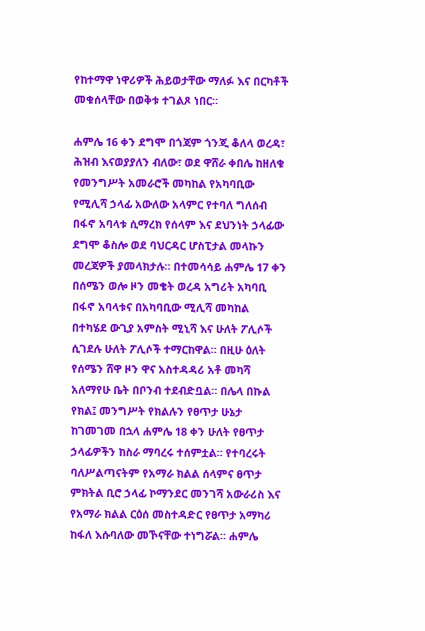የከተማዋ ነዋሪዎች ሕይወታቸው ማለፉ እና በርካቶች መቁሰላቸው በወቅቱ ተገልጾ ነበር።

ሐምሌ 16 ቀን ደግሞ በጎጃም ጎንጂ ቆለላ ወረዳ፣ ሕዝብ እናወያያለን ብለው፣ ወደ ዋሸራ ቀበሌ ከዘለቁ የመንግሥት አመራሮች መካከል የአካባቢው የሚሊሻ ኃላፊ አውለው አላምር የተባለ ግለሰብ በፋኖ አባላቱ ሲማረክ የሰላም እና ደህንነት ኃላፊው ደግሞ ቆስሎ ወደ ባህርዳር ሆስፒታል መላኩን መረጃዎች ያመላክታሉ። በተመሳሳይ ሐምሌ 17 ቀን በሰሜን ወሎ ዞን መቄት ወረዳ አግሪት አካባቢ በፋኖ አባላቱና በአካባቢው ሚሊሻ መካከል በተካሄደ ውጊያ አምስት ሚኒሻ እና ሁለት ፖሊሶች ሲገደሉ ሁለት ፖሊሶች ተማርከዋል። በዚሁ ዕለት የሰሜን ሸዋ ዞን ዋና አስተዳዳሪ አቶ መካሻ አለማየሁ ቤት በቦንብ ተደብድቧል። በሌላ በኩል የክል፤ መንግሥት የክልሉን የፀጥታ ሁኔታ ከገመገመ በኋላ ሐምሌ 18 ቀን ሁለት የፀጥታ ኃላፊዎችን ከስራ ማባረሩ ተሰምቷል። የተባረሩት ባለሥልጣናትም የአማራ ክልል ሰላምና ፀጥታ ምክትል ቢሮ ኃላፊ ኮማንደር መንገሻ አውራሪስ እና የአማራ ክልል ርዕሰ መስተዳድር የፀጥታ አማካሪ ከፋለ እሱባለው መኾናቸው ተነግሯል። ሐምሌ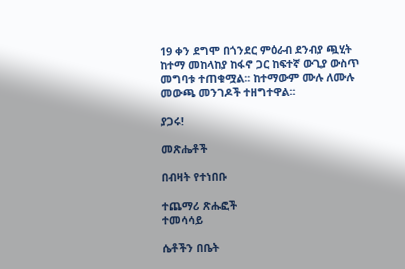19 ቀን ደግሞ በጎንደር ምዕራብ ደንብያ ጯሂት ከተማ መከላከያ ከፋኖ ጋር ከፍተኛ ውጊያ ውስጥ መግባቱ ተጠቁሟል፡፡ ከተማውም ሙሉ ለሙሉ መውጫ መንገዶች ተዘግተዋል፡፡

ያጋሩ!

መጽሔቶች

በብዛት የተነበቡ

ተጨማሪ ጽሑፎች
ተመሳሳይ

ሴቶችን በቤት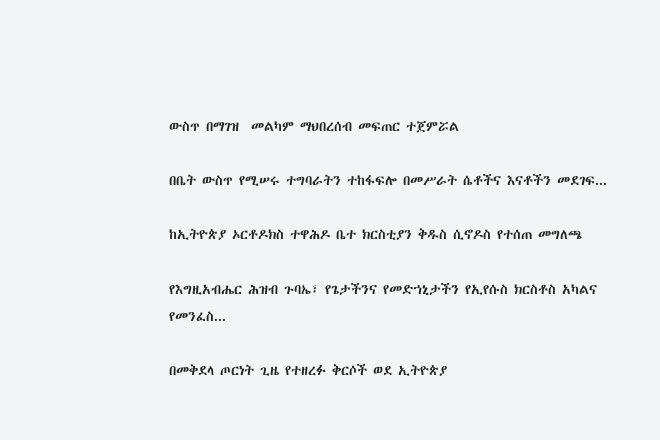ውስጥ በማገዝ  መልካም ማህበረሰብ መፍጠር ተጀምሯል

በቤት ውስጥ የሚሠሩ ተግባራትን ተከፋፍሎ በመሥራት ሴቶችና እናቶችን መደገፍ...

ከኢትዮጵያ ኦርቶዶክስ ተዋሕዶ ቤተ ክርስቲያን ቅዱስ ሲኖዶስ የተሰጠ መግለጫ

የእግዚአብሔር ሕዝብ ጉባኤ፣ የጌታችንና የመድኀኒታችን የኢየሱስ ክርስቶስ አካልና የመንፈስ...

በመቅደላ ጦርነት ጊዜ የተዘረፉ ቅርሶች ወደ ኢትዮጵያ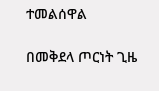ተመልሰዋል

በመቅደላ ጦርነት ጊዜ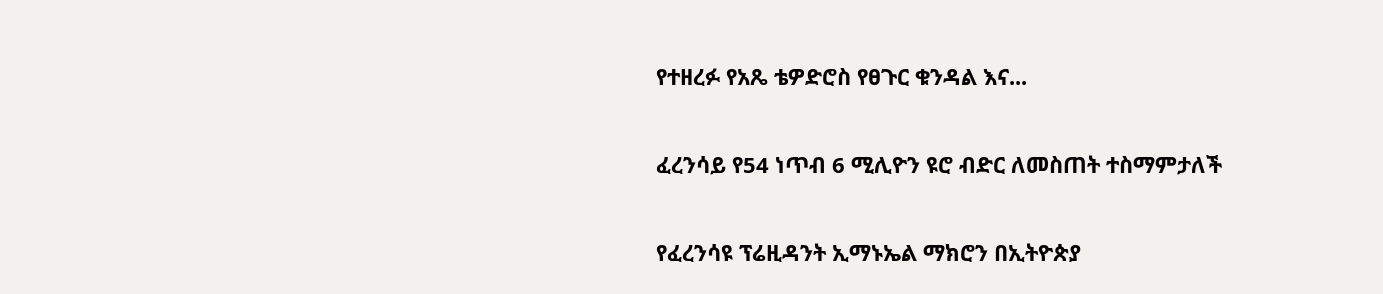የተዘረፉ የአጼ ቴዎድሮስ የፀጉር ቁንዳል እና...

ፈረንሳይ የ54 ነጥብ 6 ሚሊዮን ዩሮ ብድር ለመስጠት ተስማምታለች

የፈረንሳዩ ፕሬዚዳንት ኢማኑኤል ማክሮን በኢትዮጵያ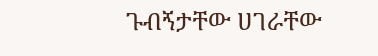ጉብኝታቸው ሀገራቸው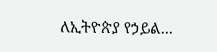ለኢትዮጵያ የኃይል...